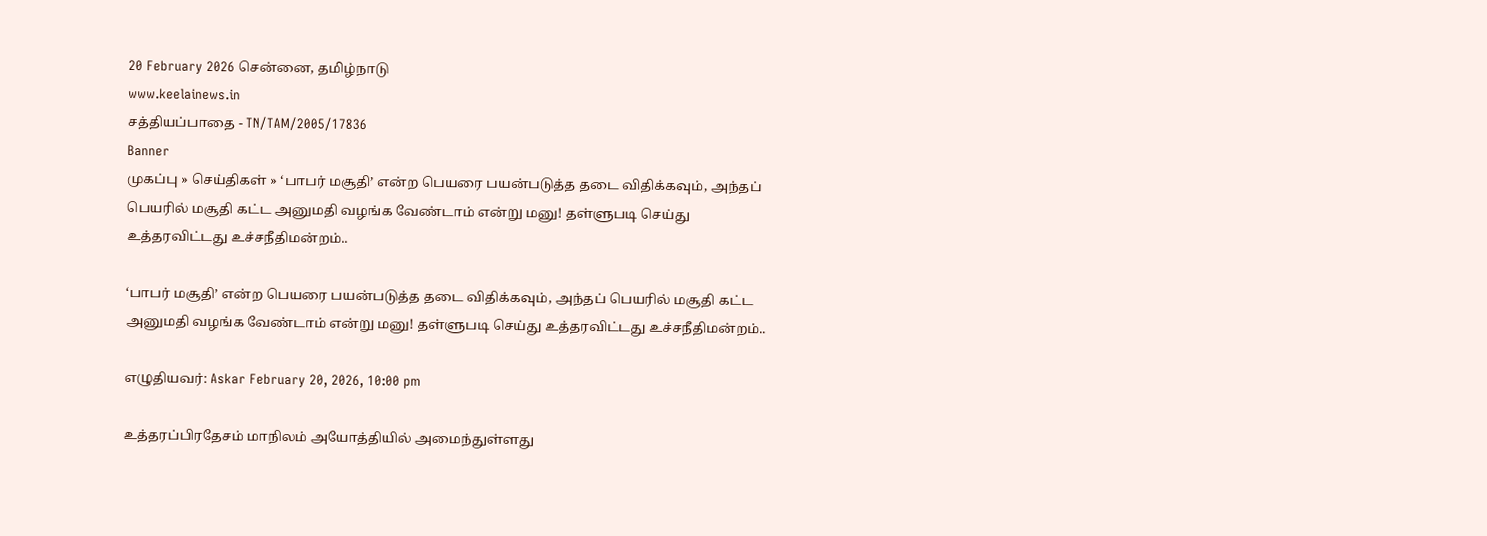20 February 2026 சென்னை, தமிழ்நாடு
www.keelainews.in
சத்தியப்பாதை - TN/TAM/2005/17836
Banner
முகப்பு » செய்திகள் » ‘பாபர் மசூதி’ என்ற பெயரை பயன்படுத்த தடை விதிக்கவும், அந்தப் பெயரில் மசூதி கட்ட அனுமதி வழங்க வேண்டாம் என்று மனு! தள்ளுபடி செய்து உத்தரவிட்டது உச்சநீதிமன்றம்..

‘பாபர் மசூதி’ என்ற பெயரை பயன்படுத்த தடை விதிக்கவும், அந்தப் பெயரில் மசூதி கட்ட அனுமதி வழங்க வேண்டாம் என்று மனு! தள்ளுபடி செய்து உத்தரவிட்டது உச்சநீதிமன்றம்..

எழுதியவர்: Askar February 20, 2026, 10:00 pm

உத்தரப்பிரதேசம் மாநிலம் அயோத்தியில் அமைந்துள்ளது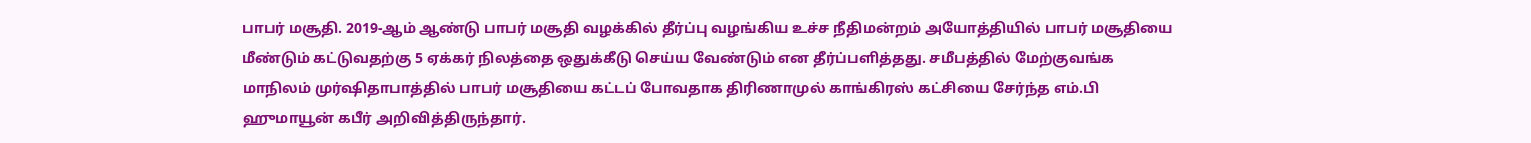பாபர் மசூதி. 2019-ஆம் ஆண்டு பாபர் மசூதி வழக்கில் தீர்ப்பு வழங்கிய உச்ச நீதிமன்றம் அயோத்தியில் பாபர் மசூதியை மீண்டும் கட்டுவதற்கு 5 ஏக்கர் நிலத்தை ஒதுக்கீடு செய்ய வேண்டும் என தீர்ப்பளித்தது. சமீபத்தில் மேற்குவங்க மாநிலம் முர்ஷிதாபாத்தில் பாபர் மசூதியை கட்டப் போவதாக திரிணாமுல் காங்கிரஸ் கட்சியை சேர்ந்த எம்.பி ஹுமாயூன் கபீர் அறிவித்திருந்தார்.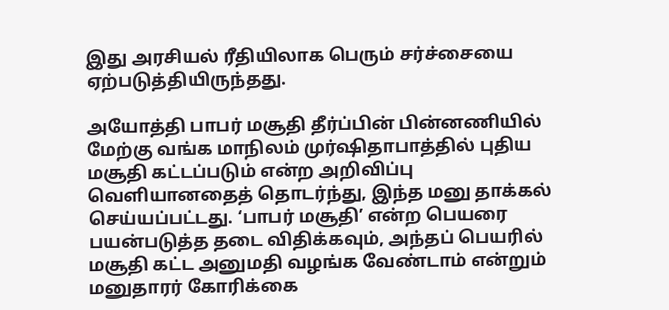இது அரசியல் ரீதியிலாக பெரும் சர்ச்சையை ஏற்படுத்தியிருந்தது.

அயோத்தி பாபர் மசூதி தீர்ப்பின் பின்னணியில் மேற்கு வங்க மாநிலம் முர்ஷிதாபாத்தில் புதிய மசூதி கட்டப்படும் என்ற அறிவிப்பு வெளியானதைத் தொடர்ந்து, இந்த மனு தாக்கல் செய்யப்பட்டது. ‘பாபர் மசூதி’ என்ற பெயரை பயன்படுத்த தடை விதிக்கவும், அந்தப் பெயரில் மசூதி கட்ட அனுமதி வழங்க வேண்டாம் என்றும் மனுதாரர் கோரிக்கை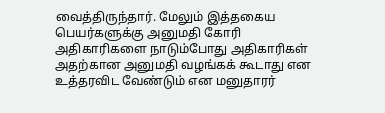வைத்திருந்தார். மேலும் இத்தகைய பெயர்களுக்கு அனுமதி கோரி அதிகாரிகளை நாடும்போது அதிகாரிகள் அதற்கான அனுமதி வழங்கக் கூடாது என உத்தரவிட வேண்டும் என மனுதாரர்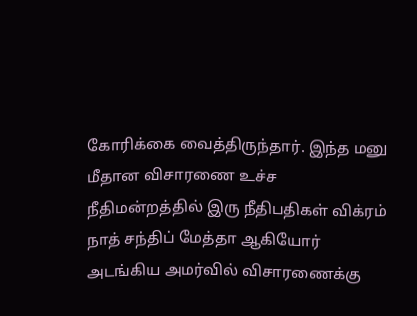கோரிக்கை வைத்திருந்தார். இந்த மனு மீதான விசாரணை உச்ச நீதிமன்றத்தில் இரு நீதிபதிகள் விக்ரம் நாத் சந்திப் மேத்தா ஆகியோர் அடங்கிய அமர்வில் விசாரணைக்கு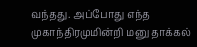வந்தது. அப்போது எந்த முகாந்திரமுமின்றி மனு தாக்கல்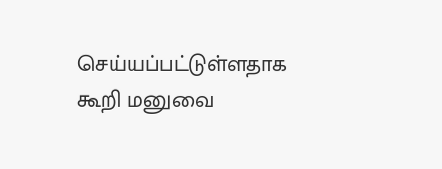செய்யப்பட்டுள்ளதாக கூறி மனுவை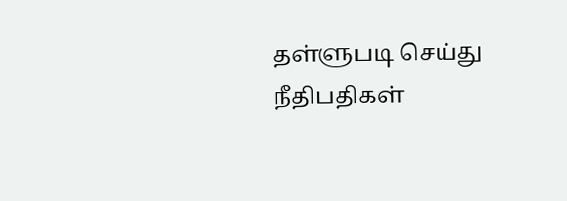தள்ளுபடி செய்து நீதிபதிகள்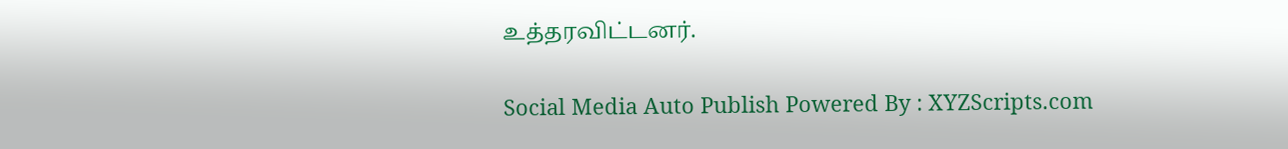உத்தரவிட்டனர்.

Social Media Auto Publish Powered By : XYZScripts.com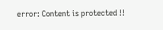error: Content is protected !!